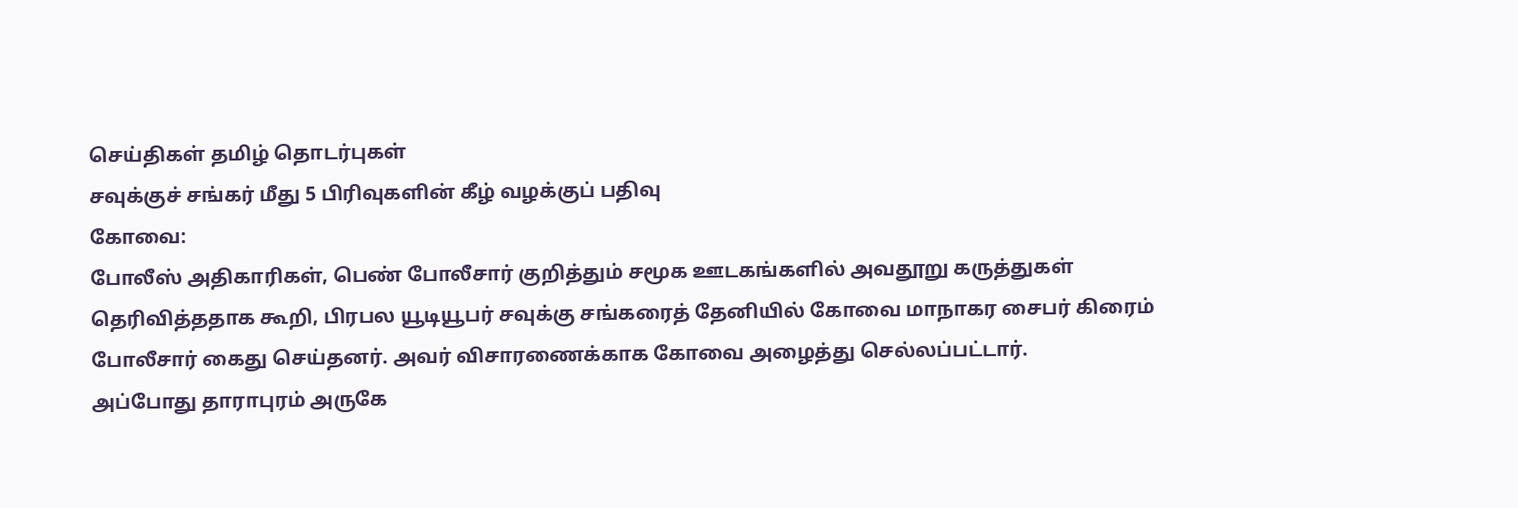செய்திகள் தமிழ் தொடர்புகள்
சவுக்குச் சங்கர் மீது 5 பிரிவுகளின் கீழ் வழக்குப் பதிவு
கோவை:
போலீஸ் அதிகாரிகள், பெண் போலீசார் குறித்தும் சமூக ஊடகங்களில் அவதூறு கருத்துகள் தெரிவித்ததாக கூறி, பிரபல யூடியூபர் சவுக்கு சங்கரைத் தேனியில் கோவை மாநாகர சைபர் கிரைம் போலீசார் கைது செய்தனர். அவர் விசாரணைக்காக கோவை அழைத்து செல்லப்பட்டார்.
அப்போது தாராபுரம் அருகே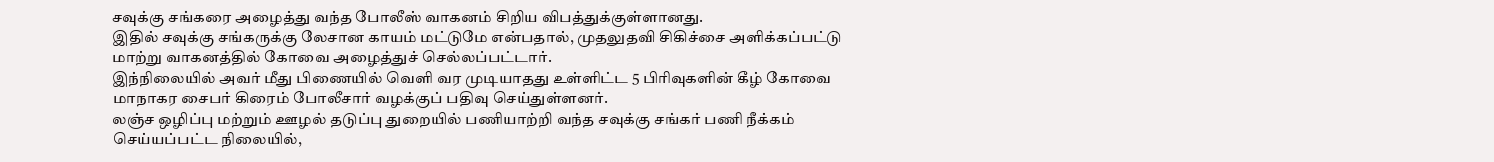சவுக்கு சங்கரை அழைத்து வந்த போலீஸ் வாகனம் சிறிய விபத்துக்குள்ளானது.
இதில் சவுக்கு சங்கருக்கு லேசான காயம் மட்டுமே என்பதால், முதலுதவி சிகிச்சை அளிக்கப்பட்டு மாற்று வாகனத்தில் கோவை அழைத்துச் செல்லப்பட்டார்.
இந்நிலையில் அவர் மீது பிணையில் வெளி வர முடியாதது உள்ளிட்ட 5 பிரிவுகளின் கீழ் கோவை மாநாகர சைபர் கிரைம் போலீசார் வழக்குப் பதிவு செய்துள்ளனர்.
லஞ்ச ஒழிப்பு மற்றும் ஊழல் தடுப்பு துறையில் பணியாற்றி வந்த சவுக்கு சங்கர் பணி நீக்கம் செய்யப்பட்ட நிலையில்,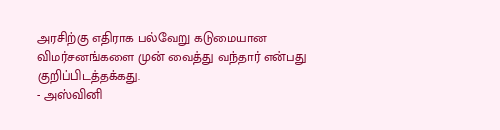அரசிற்கு எதிராக பல்வேறு கடுமையான விமர்சனங்களை முன் வைத்து வந்தார் என்பது குறிப்பிடத்தக்கது.
- அஸ்வினி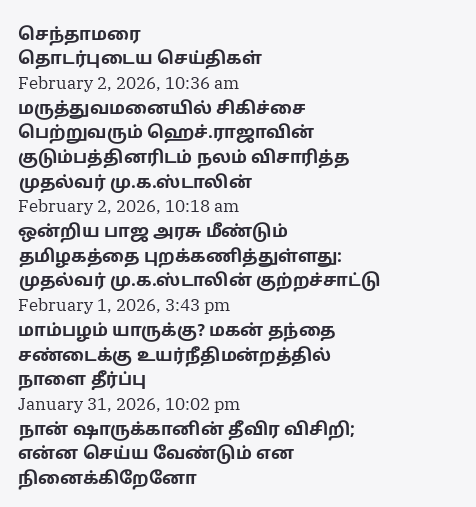செந்தாமரை
தொடர்புடைய செய்திகள்
February 2, 2026, 10:36 am
மருத்துவமனையில் சிகிச்சை பெற்றுவரும் ஹெச்.ராஜாவின் குடும்பத்தினரிடம் நலம் விசாரித்த முதல்வர் மு.க.ஸ்டாலின்
February 2, 2026, 10:18 am
ஒன்றிய பாஜ அரசு மீண்டும் தமிழகத்தை புறக்கணித்துள்ளது: முதல்வர் மு.க.ஸ்டாலின் குற்றச்சாட்டு
February 1, 2026, 3:43 pm
மாம்பழம் யாருக்கு? மகன் தந்தை சண்டைக்கு உயர்நீதிமன்றத்தில் நாளை தீர்ப்பு
January 31, 2026, 10:02 pm
நான் ஷாருக்கானின் தீவிர விசிறி; என்ன செய்ய வேண்டும் என நினைக்கிறேனோ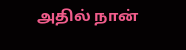அதில் நான்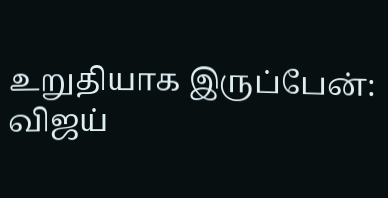உறுதியாக இருப்பேன்: விஜய்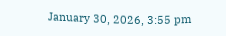January 30, 2026, 3:55 pm